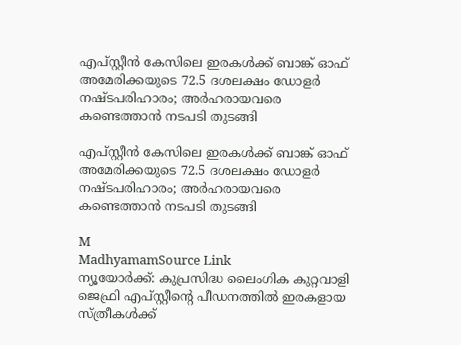എപ്‌സ്റ്റീൻ കേസിലെ ഇരകൾക്ക് ബാങ്ക് ഓഫ് അമേരിക്കയുടെ 72.5 ദശലക്ഷം ഡോളർ നഷ്ടപരിഹാരം; അർഹരായവരെ കണ്ടെത്താൻ നടപടി തുടങ്ങി

എപ്‌സ്റ്റീൻ കേസിലെ ഇരകൾക്ക് ബാങ്ക് ഓഫ് അമേരിക്കയുടെ 72.5 ദശലക്ഷം ഡോളർ നഷ്ടപരിഹാരം; അർഹരായവരെ കണ്ടെത്താൻ നടപടി തുടങ്ങി

M
MadhyamamSource Link
ന്യൂയോർക്ക്: കുപ്രസിദ്ധ ലൈംഗിക കുറ്റവാളി ജെഫ്രി എപ്‌സ്റ്റീന്റെ പീഡനത്തിൽ ഇരകളായ സ്ത്രീകൾക്ക്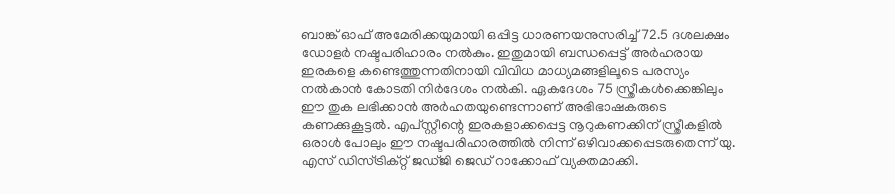ബാങ്ക് ഓഫ് അമേരിക്കയുമായി ഒപ്പിട്ട ധാരണയനുസരിച്ച് 72.5 ദശലക്ഷം ഡോളർ നഷ്ടപരിഹാരം നൽകും. ഇതുമായി ബന്ധപ്പെട്ട് അർഹരായ ഇരകളെ കണ്ടെത്തുന്നതിനായി വിവിധ മാധ്യമങ്ങളിലൂടെ പരസ്യം നൽകാൻ കോടതി നിർദേശം നൽകി. ഏകദേശം 75 സ്ത്രീകൾക്കെങ്കിലും ഈ തുക ലഭിക്കാൻ അർഹതയുണ്ടെന്നാണ് അഭിഭാഷകരുടെ കണക്കുകൂട്ടൽ. എപ്‌സ്റ്റീന്റെ ഇരകളാക്കപ്പെട്ട നൂറുകണക്കിന് സ്ത്രീകളിൽ ഒരാൾ പോലും ഈ നഷ്ടപരിഹാരത്തിൽ നിന്ന് ഒഴിവാക്കപ്പെടരുതെന്ന് യു. എസ് ഡിസ്ട്രിക്റ്റ് ജഡ്ജി ജെഡ് റാക്കോഫ് വ്യക്തമാക്കി.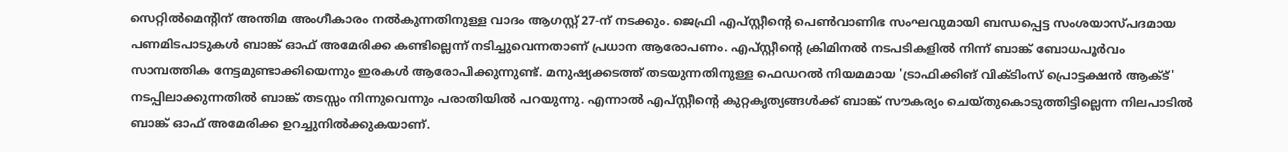സെറ്റിൽമെന്റിന് അന്തിമ അംഗീകാരം നൽകുന്നതിനുള്ള വാദം ആഗസ്റ്റ് 27-ന് നടക്കും. ജെഫ്രി എപ്‌സ്റ്റീന്റെ പെൺവാണിഭ സംഘവുമായി ബന്ധപ്പെട്ട സംശയാസ്പദമായ പണമിടപാടുകൾ ബാങ്ക് ഓഫ് അമേരിക്ക കണ്ടില്ലെന്ന് നടിച്ചുവെന്നതാണ് പ്രധാന ആരോപണം. എപ്‌സ്റ്റീന്റെ ക്രിമിനൽ നടപടികളിൽ നിന്ന് ബാങ്ക് ബോധപൂർവം സാമ്പത്തിക നേട്ടമുണ്ടാക്കിയെന്നും ഇരകൾ ആരോപിക്കുന്നുണ്ട്. മനുഷ്യക്കടത്ത് തടയുന്നതിനുള്ള ഫെഡറൽ നിയമമായ 'ട്രാഫിക്കിങ് വിക്ടിംസ് പ്രൊട്ടക്ഷൻ ആക്ട്' നടപ്പിലാക്കുന്നതിൽ ബാങ്ക് തടസ്സം നിന്നുവെന്നും പരാതിയിൽ പറയുന്നു. എന്നാൽ എപ്‌സ്റ്റീന്റെ കുറ്റകൃത്യങ്ങൾക്ക് ബാങ്ക് സൗകര്യം ചെയ്തുകൊടുത്തിട്ടില്ലെന്ന നിലപാടിൽ ബാങ്ക് ഓഫ് അമേരിക്ക ഉറച്ചുനിൽക്കുകയാണ്.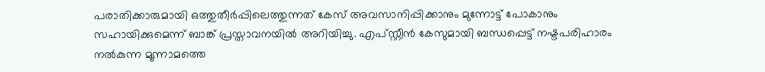പരാതിക്കാരുമായി ഒത്തുതീർപ്പിലെത്തുന്നത് കേസ് അവസാനിപ്പിക്കാനും മുന്നോട്ട് പോകാനും സഹായിക്കുമെന്ന് ബാങ്ക് പ്രസ്താവനയിൽ അറിയിച്ചു. എപ്‌സ്റ്റീൻ കേസുമായി ബന്ധപ്പെട്ട് നഷ്ടപരിഹാരം നൽകുന്ന മൂന്നാമത്തെ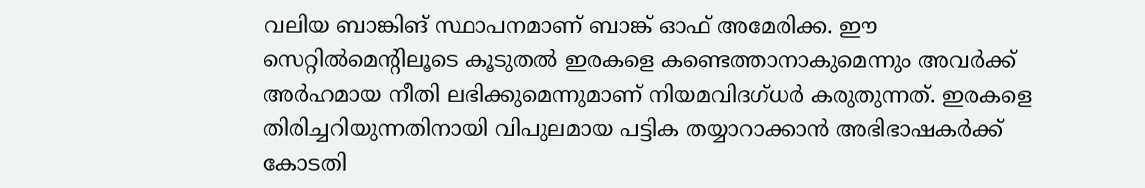വലിയ ബാങ്കിങ് സ്ഥാപനമാണ് ബാങ്ക് ഓഫ് അമേരിക്ക. ഈ സെറ്റിൽമെന്റിലൂടെ കൂടുതൽ ഇരകളെ കണ്ടെത്താനാകുമെന്നും അവർക്ക് അർഹമായ നീതി ലഭിക്കുമെന്നുമാണ് നിയമവിദഗ്ധർ കരുതുന്നത്. ഇരകളെ തിരിച്ചറിയുന്നതിനായി വിപുലമായ പട്ടിക തയ്യാറാക്കാൻ അഭിഭാഷകർക്ക് കോടതി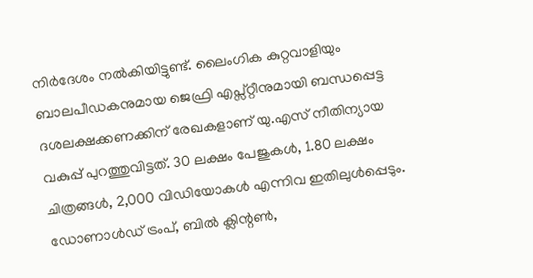നിർദേശം നൽകിയിട്ടുണ്ട്. ലൈംഗിക കുറ്റവാളിയും ബാലപീഡകനുമായ ജെഫ്രി എപ്സ്റ്റീനുമായി ബന്ധപ്പെട്ട ദശലക്ഷക്കണക്കിന് രേഖകളാണ് യു.എസ് നീതിന്യായ വകുപ്പ് പുറത്തുവിട്ടത്. 30 ലക്ഷം പേജുകള്‍, 1.80 ലക്ഷം ചിത്രങ്ങള്‍, 2,000 വിഡിയോകള്‍ എന്നിവ ഇതിലുള്‍പ്പെടും. ഡോണാള്‍ഡ് ട്രംപ്, ബില്‍ ക്ലിന്റണ്‍,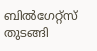ബില്‍ഗേറ്റ്‌സ് തുടങ്ങി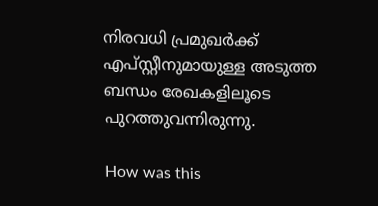നിരവധി പ്രമുഖര്‍ക്ക് എപ്സ്റ്റീനുമായുള്ള അടുത്ത ബന്ധം രേഖകളിലൂടെ പുറത്തുവന്നിരുന്നു.

How was this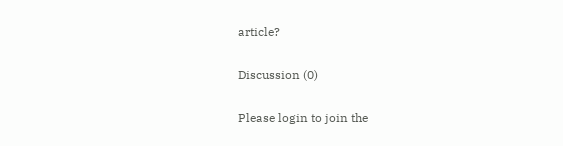article?

Discussion (0)

Please login to join the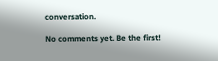conversation.

No comments yet. Be the first!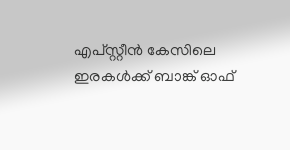എപ്‌സ്റ്റീൻ കേസിലെ ഇരകൾക്ക് ബാങ്ക് ഓഫ്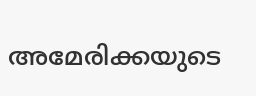അമേരിക്കയുടെ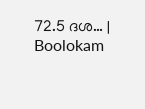72.5 ദശ… | Boolokam